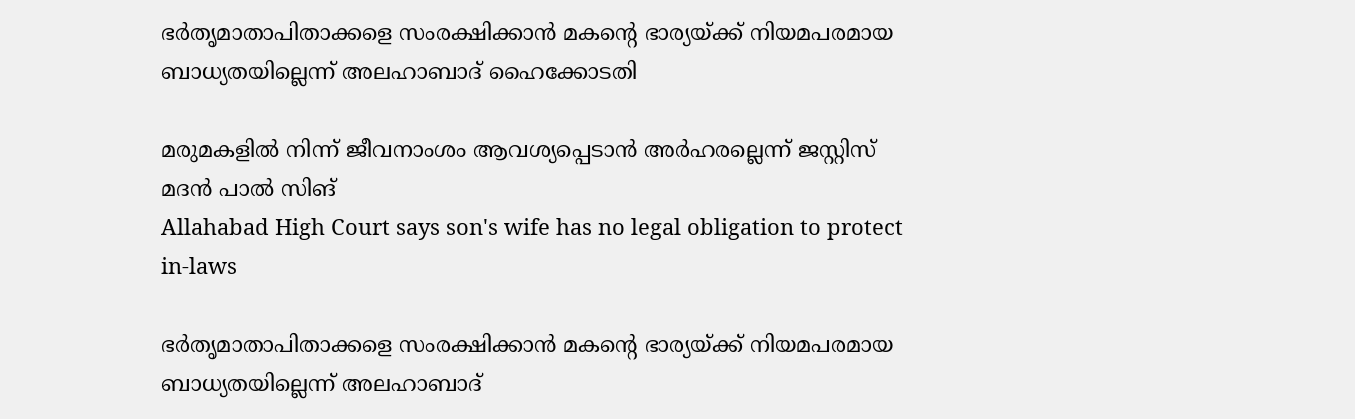ഭർതൃമാതാപിതാക്കളെ സംരക്ഷിക്കാൻ മകന്‍റെ ഭാര്യയ്ക്ക് നിയമപരമായ ബാധ്യതയില്ലെന്ന് അലഹാബാദ് ഹൈക്കോടതി

മരുമകളിൽ നിന്ന് ജീവനാംശം ആവശ്യപ്പെടാൻ അർഹരല്ലെന്ന് ജസ്റ്റിസ് മദൻ പാൽ സിങ്
Allahabad High Court says son's wife has no legal obligation to protect in-laws

ഭർതൃമാതാപിതാക്കളെ സംരക്ഷിക്കാൻ മകന്‍റെ ഭാര്യയ്ക്ക് നിയമപരമായ ബാധ്യതയില്ലെന്ന് അലഹാബാദ്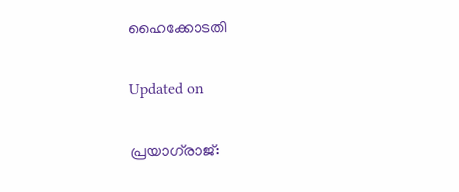ഹൈക്കോടതി

Updated on

പ്രയാഗ്‌രാജ്: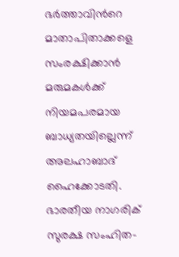ഭർത്താവിന്‍റെ മാതാപിതാക്കളെ സംരക്ഷിക്കാൻ മരുമകൾക്ക് നിയമപരമായ ബാധ്യതയില്ലെന്ന് അലഹാബാദ് ഹൈക്കോടതി. ഭാരതീയ നാഗരിക് സുരക്ഷ സംഹിത-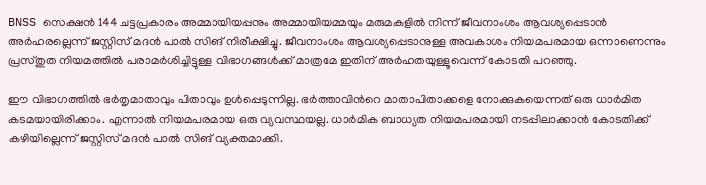BNSS സെക്ഷൻ 144 ചട്ടപ്രകാരം അമ്മായിയപ്പനും അമ്മായിയമ്മയും മരുമകളിൽ നിന്ന് ജീവനാംശം ആവശ്യപ്പെടാൻ അർഹരല്ലെന്ന് ജസ്റ്റിസ് മദൻ പാൽ സിങ് നിരീക്ഷിച്ചു. ജീവനാംശം ആവശ്യപ്പെടാനുള്ള അവകാശം നിയമപരമായ ഒന്നാണെന്നും പ്രസ്തുത നിയമത്തിൽ പരാമർശിച്ചിട്ടുള്ള വിഭാഗങ്ങൾക്ക് മാത്രമേ ഇതിന് അർഹതയുള്ളൂവെന്ന് കോടതി പറഞ്ഞു.

ഈ വിഭാഗത്തിൽ ഭർതൃമാതാവും പിതാവും ഉൾപ്പെടുന്നില്ല. ഭർത്താവിന്‍റെ മാതാപിതാക്കളെ നോക്കുകയെന്നത് ഒരു ധാർമിത കടമയായിരിക്കാം. എന്നാൽ നിയമപരമായ ഒരു വ്യവസ്ഥയല്ല. ധാർമിക ബാധ്യത നിയമപരമായി നടപ്പിലാക്കാൻ കോടതിക്ക് കഴിയില്ലെന്ന് ജസ്റ്റിസ് മദൻ പാൽ സിങ് വ്യക്തമാക്കി.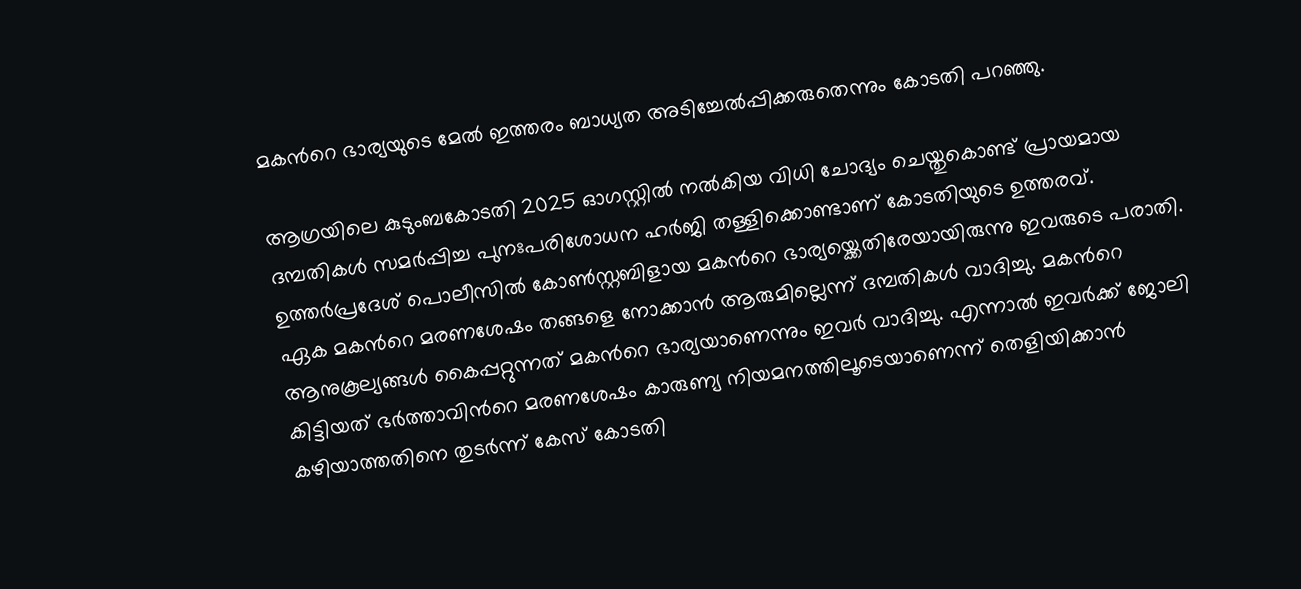മകന്‍റെ ഭാര്യയുടെ മേൽ ഇത്തരം ബാധ്യത അടിച്ചേൽപ്പിക്കരുതെന്നും കോടതി പറഞ്ഞു.

ആഗ്രയിലെ കുടുംബകോടതി 2025 ഓഗസ്റ്റിൽ‌ നൽകിയ വിധി ചോദ്യം ചെയ്തുകൊണ്ട് പ്രായമായ ദമ്പതികൾ സമർപ്പിച്ച പുനഃപരിശോധന ഹർജി തള്ളിക്കൊണ്ടാണ് കോടതിയുടെ ഉത്തരവ്. ഉത്തർപ്രദേശ് പൊലീസിൽ കോൺസ്റ്റബിളായ മകന്‍റെ ഭാര്യയ്ക്കെതിരേയായിരുന്നു ഇവരുടെ പരാതി. ഏക മകന്‍റെ മരണശേഷം തങ്ങളെ നോക്കാൻ ആരുമില്ലെന്ന് ദമ്പതികൾ വാദിച്ചു. മകന്‍റെ ആനുകൂല്യങ്ങൾ കൈപ്പറ്റുന്നത് മകന്‍റെ ഭാര്യയാണെന്നും ഇവർ വാദിച്ചു. എന്നാൽ ഇവർക്ക് ജോലി കിട്ടിയത് ഭർത്താവിന്‍റെ മരണശേഷം കാരുണ്യ നിയമനത്തിലൂടെയാണെന്ന് തെളിയിക്കാൻ കഴിയാത്തതിനെ തുടർന്ന് കേസ് കോടതി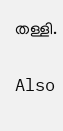തള്ളി.

Also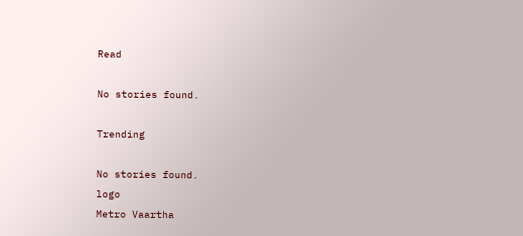Read

No stories found.

Trending

No stories found.
logo
Metro Vaartha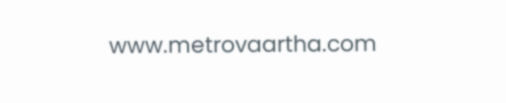www.metrovaartha.com